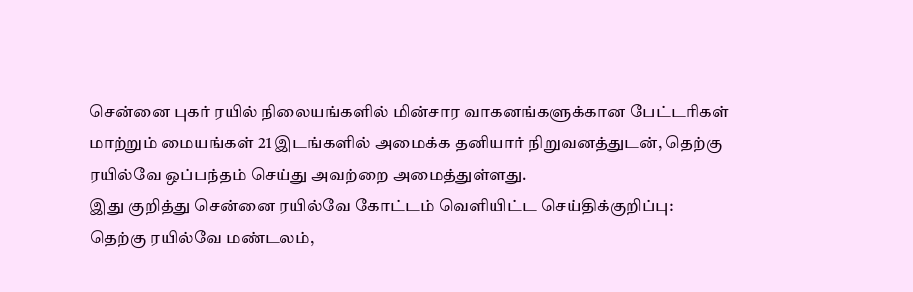சென்னை புகர் ரயில் நிலையங்களில் மின்சார வாகனங்களுக்கான பேட்டரிகள் மாற்றும் மையங்கள் 21 இடங்களில் அமைக்க தனியார் நிறுவனத்துடன், தெற்கு ரயில்வே ஒப்பந்தம் செய்து அவற்றை அமைத்துள்ளது.
இது குறித்து சென்னை ரயில்வே கோட்டம் வெளியிட்ட செய்திக்குறிப்பு:
தெற்கு ரயில்வே மண்டலம்,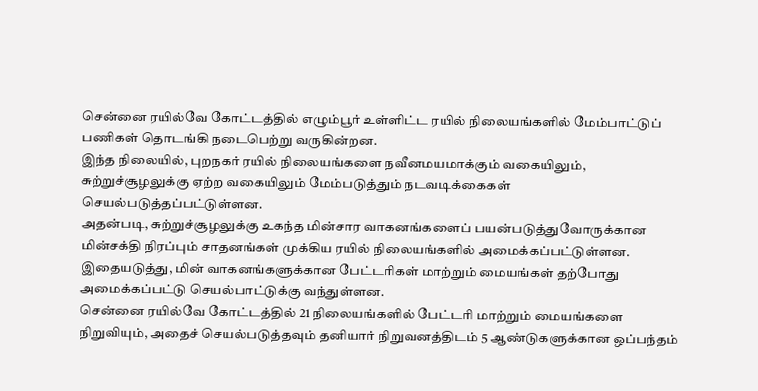சென்னை ரயில்வே கோட்டத்தில் எழும்பூர் உள்ளிட்ட ரயில் நிலையங்களில் மேம்பாட்டுப் பணிகள் தொடங்கி நடைபெற்று வருகின்றன.
இந்த நிலையில், புறநகர் ரயில் நிலையங்களை நவீனமயமாக்கும் வகையிலும், சுற்றுச்சூழலுக்கு ஏற்ற வகையிலும் மேம்படுத்தும் நடவடிக்கைகள் செயல்படுத்தப்பட்டுள்ளன.
அதன்படி, சுற்றுச்சூழலுக்கு உகந்த மின்சார வாகனங்களைப் பயன்படுத்துவோருக்கான மின்சக்தி நிரப்பும் சாதனங்கள் முக்கிய ரயில் நிலையங்களில் அமைக்கப்பட்டுள்ளன. இதையடுத்து, மின் வாகனங்களுக்கான பேட்டரிகள் மாற்றும் மையங்கள் தற்போது அமைக்கப்பட்டு செயல்பாட்டுக்கு வந்துள்ளன.
சென்னை ரயில்வே கோட்டத்தில் 21 நிலையங்களில் பேட்டரி மாற்றும் மையங்களை நிறுவியும், அதைச் செயல்படுத்தவும் தனியார் நிறுவனத்திடம் 5 ஆண்டுகளுக்கான ஒப்பந்தம்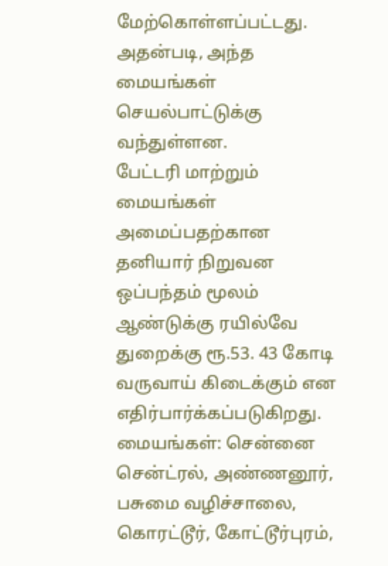மேற்கொள்ளப்பட்டது. அதன்படி, அந்த மையங்கள் செயல்பாட்டுக்கு வந்துள்ளன.
பேட்டரி மாற்றும் மையங்கள் அமைப்பதற்கான தனியார் நிறுவன ஒப்பந்தம் மூலம் ஆண்டுக்கு ரயில்வே துறைக்கு ரூ.53. 43 கோடி வருவாய் கிடைக்கும் என எதிர்பார்க்கப்படுகிறது.
மையங்கள்: சென்னை சென்ட்ரல், அண்ணனூர், பசுமை வழிச்சாலை, கொரட்டூர், கோட்டூர்புரம்,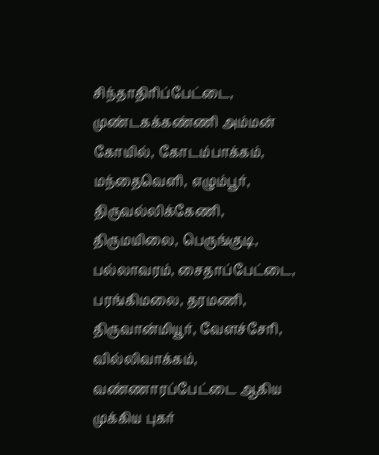சிந்தாதிரிப்பேட்டை, முண்டகக்கண்ணி அம்மன் கோயில், கோடம்பாக்கம், மந்தைவெளி, எழும்பூர், திருவல்லிக்கேணி, திருமயிலை, பெருங்குடி, பல்லாவரம், சைதாப்பேட்டை, பரங்கிமலை, தரமணி, திருவான்மியூர், வேளச்சேரி, வில்லிவாக்கம், வண்ணாரப்பேட்டை ஆகிய முக்கிய புகர்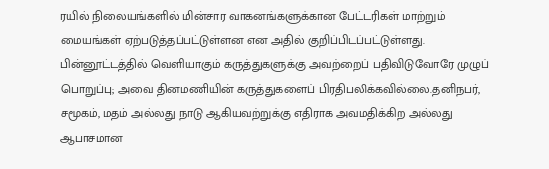ரயில் நிலையங்களில் மின்சார வாகனங்களுக்கான பேட்டரிகள் மாற்றும் மையங்கள் ஏற்படுத்தப்பட்டுள்ளன என அதில் குறிப்பிடப்பட்டுள்ளது.
பின்னூட்டத்தில் வெளியாகும் கருத்துகளுக்கு அவற்றைப் பதிவிடுவோரே முழுப் பொறுப்பு; அவை தினமணியின் கருத்துகளைப் பிரதிபலிக்கவில்லை.தனிநபர், சமூகம், மதம் அல்லது நாடு ஆகியவற்றுக்கு எதிராக அவமதிக்கிற அல்லது ஆபாசமான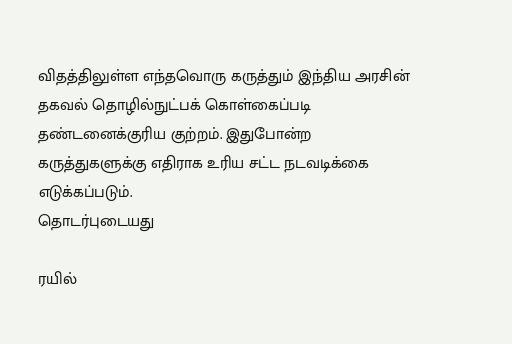விதத்திலுள்ள எந்தவொரு கருத்தும் இந்திய அரசின் தகவல் தொழில்நுட்பக் கொள்கைப்படி தண்டனைக்குரிய குற்றம். இதுபோன்ற கருத்துகளுக்கு எதிராக உரிய சட்ட நடவடிக்கை எடுக்கப்படும்.
தொடர்புடையது

ரயில்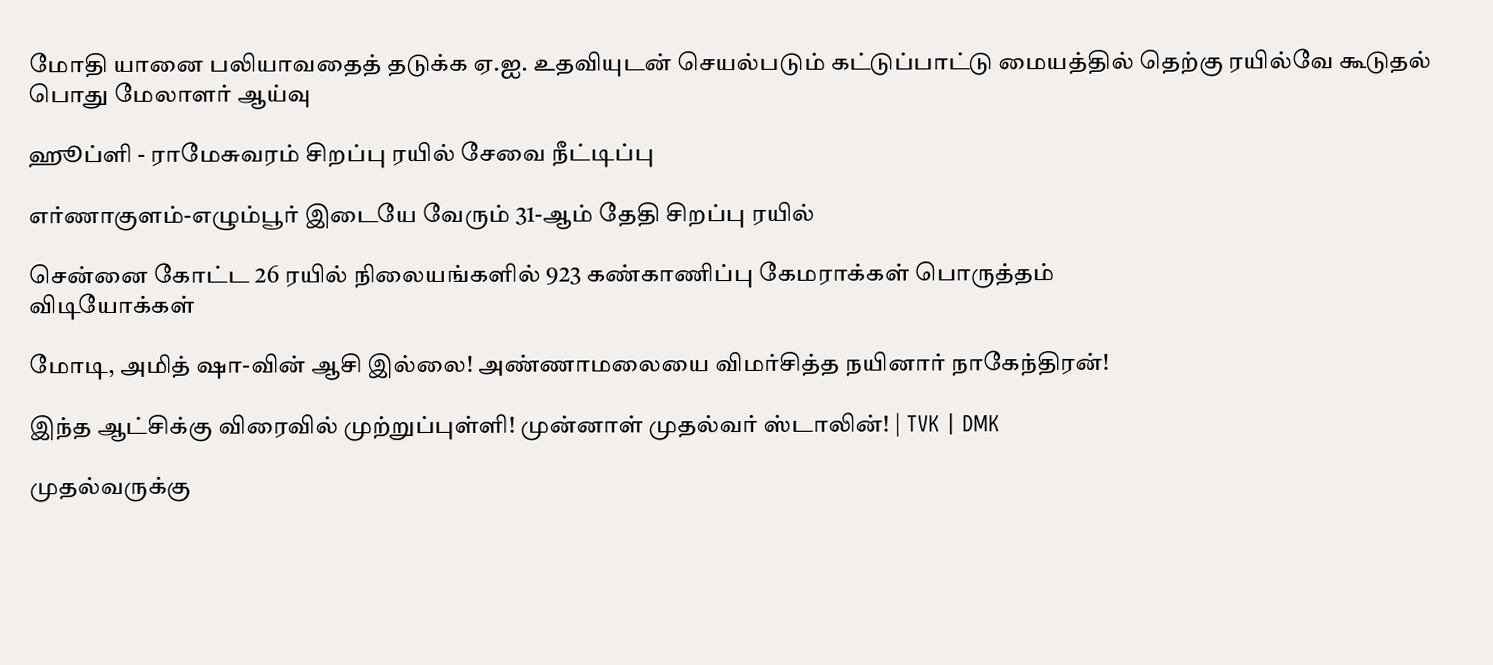மோதி யானை பலியாவதைத் தடுக்க ஏ.ஐ. உதவியுடன் செயல்படும் கட்டுப்பாட்டு மையத்தில் தெற்கு ரயில்வே கூடுதல் பொது மேலாளர் ஆய்வு

ஹூப்ளி - ராமேசுவரம் சிறப்பு ரயில் சேவை நீட்டிப்பு

எர்ணாகுளம்-எழும்பூர் இடையே வேரும் 31-ஆம் தேதி சிறப்பு ரயில்

சென்னை கோட்ட 26 ரயில் நிலையங்களில் 923 கண்காணிப்பு கேமராக்கள் பொருத்தம்
விடியோக்கள்

மோடி, அமித் ஷா-வின் ஆசி இல்லை! அண்ணாமலையை விமர்சித்த நயினார் நாகேந்திரன்!

இந்த ஆட்சிக்கு விரைவில் முற்றுப்புள்ளி! முன்னாள் முதல்வர் ஸ்டாலின்! | TVK | DMK

முதல்வருக்கு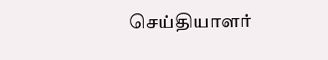செய்தியாளர்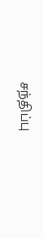சந்திப்பு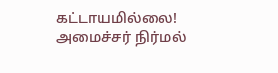கட்டாயமில்லை! அமைச்சர் நிர்மல்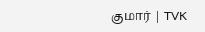குமார் | TVK